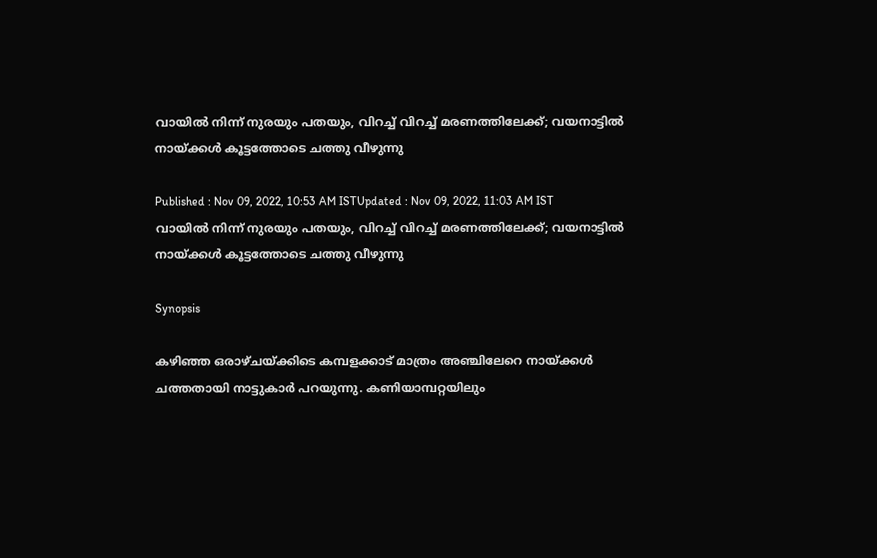വായില്‍ നിന്ന് നുരയും പതയും, വിറച്ച് വിറച്ച് മരണത്തിലേക്ക്; വയനാട്ടില്‍ നായ്ക്കള്‍ കൂട്ടത്തോടെ ചത്തു വീഴുന്നു

Published : Nov 09, 2022, 10:53 AM ISTUpdated : Nov 09, 2022, 11:03 AM IST
വായില്‍ നിന്ന് നുരയും പതയും, വിറച്ച് വിറച്ച് മരണത്തിലേക്ക്; വയനാട്ടില്‍ നായ്ക്കള്‍ കൂട്ടത്തോടെ ചത്തു വീഴുന്നു

Synopsis

കഴിഞ്ഞ ഒരാഴ്ചയ്ക്കിടെ കമ്പളക്കാട് മാത്രം അഞ്ചിലേറെ നായ്ക്കള്‍ ചത്തതായി നാട്ടുകാര്‍ പറയുന്നു. കണിയാമ്പറ്റയിലും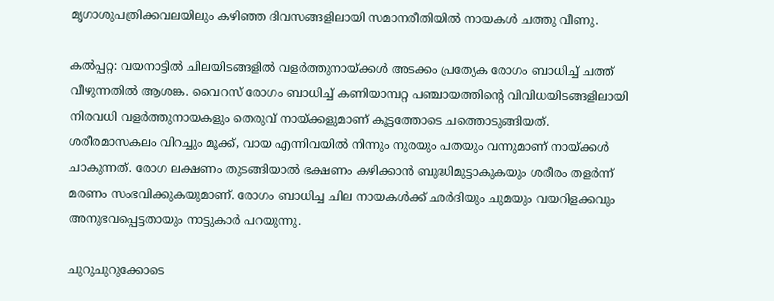മൃഗാശുപത്രിക്കവലയിലും കഴിഞ്ഞ ദിവസങ്ങളിലായി സമാനരീതിയില്‍ നായകള്‍ ചത്തു വീണു.

കല്‍പ്പറ്റ: വയനാട്ടില്‍ ചിലയിടങ്ങളില്‍ വളര്‍ത്തുനായ്ക്കള്‍ അടക്കം പ്രത്യേക രോഗം ബാധിച്ച് ചത്ത് വീഴുന്നതില്‍ ആശങ്ക. വൈറസ് രോഗം ബാധിച്ച് കണിയാമ്പറ്റ പഞ്ചായത്തിന്‍റെ വിവിധയിടങ്ങളിലായി നിരവധി വളര്‍ത്തുനായകളും തെരുവ് നായ്ക്കളുമാണ് കൂട്ടത്തോടെ ചത്തൊടുങ്ങിയത്. ശരീരമാസകലം വിറച്ചും മൂക്ക്, വായ എന്നിവയില്‍ നിന്നും നുരയും പതയും വന്നുമാണ് നായ്ക്കള്‍ ചാകുന്നത്. രോഗ ലക്ഷണം തുടങ്ങിയാല്‍ ഭക്ഷണം കഴിക്കാന്‍ ബുദ്ധിമുട്ടാകുകയും ശരീരം തളര്‍ന്ന് മരണം സംഭവിക്കുകയുമാണ്. രോഗം ബാധിച്ച ചില നായകള്‍ക്ക് ഛര്‍ദിയും ചുമയും വയറിളക്കവും അനുഭവപ്പെട്ടതായും നാട്ടുകാര്‍ പറയുന്നു.

ചുറുചുറുക്കോടെ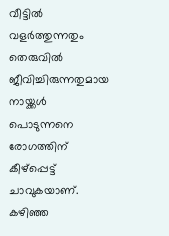വീട്ടില്‍ വളര്‍ത്തുന്നതും തെരുവില്‍ ജീവിച്ചിരുന്നതുമായ നായ്ക്കള്‍ പൊടുന്നനെ രോഗത്തിന് കീഴ്പ്പെട്ട് ചാവുകയാണ്. കഴിഞ്ഞ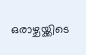ഒരാഴ്ചയ്ക്കിടെ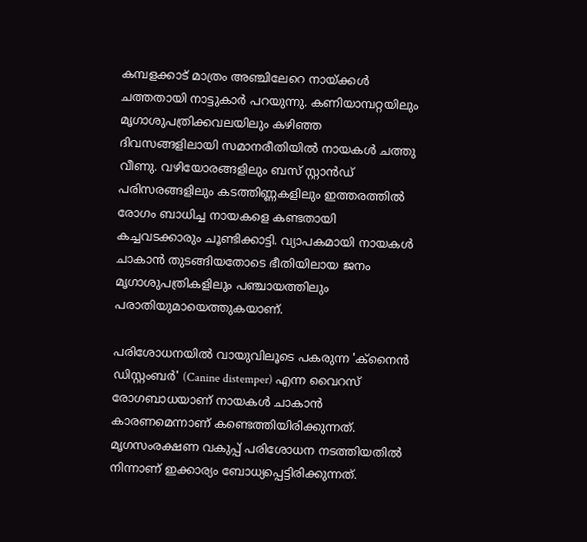കമ്പളക്കാട് മാത്രം അഞ്ചിലേറെ നായ്ക്കള്‍ ചത്തതായി നാട്ടുകാര്‍ പറയുന്നു. കണിയാമ്പറ്റയിലും മൃഗാശുപത്രിക്കവലയിലും കഴിഞ്ഞ ദിവസങ്ങളിലായി സമാനരീതിയില്‍ നായകള്‍ ചത്തു വീണു. വഴിയോരങ്ങളിലും ബസ് സ്റ്റാന്‍ഡ് പരിസരങ്ങളിലും കടത്തിണ്ണകളിലും ഇത്തരത്തില്‍ രോഗം ബാധിച്ച നായകളെ കണ്ടതായി കച്ചവടക്കാരും ചൂണ്ടിക്കാട്ടി. വ്യാപകമായി നായകള്‍ ചാകാന്‍ തുടങ്ങിയതോടെ ഭീതിയിലായ ജനം മൃഗാശുപത്രികളിലും പഞ്ചായത്തിലും പരാതിയുമായെത്തുകയാണ്.

പരിശോധനയില്‍ വായുവിലൂടെ പകരുന്ന 'ക്‌നൈന്‍ ഡിസ്റ്റംബര്‍' (Canine distemper) എന്ന വൈറസ് രോഗബാധയാണ് നായകള്‍ ചാകാന്‍ കാരണമെന്നാണ് കണ്ടെത്തിയിരിക്കുന്നത്.  മൃഗസംരക്ഷണ വകുപ്പ് പരിശോധന നടത്തിയതില്‍ നിന്നാണ് ഇക്കാര്യം ബോധ്യപ്പെട്ടിരിക്കുന്നത്.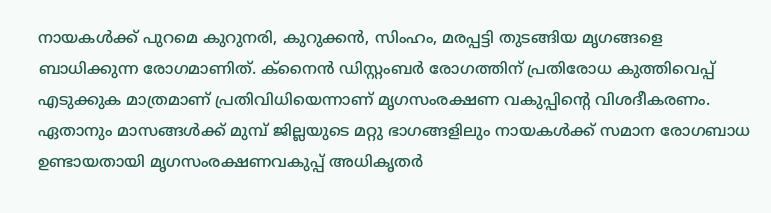നായകള്‍ക്ക് പുറമെ കുറുനരി, കുറുക്കന്‍, സിംഹം, മരപ്പട്ടി തുടങ്ങിയ മൃഗങ്ങളെ ബാധിക്കുന്ന രോഗമാണിത്. ക്‌നൈന്‍ ഡിസ്റ്റംബര്‍ രോഗത്തിന് പ്രതിരോധ കുത്തിവെപ്പ് എടുക്കുക മാത്രമാണ് പ്രതിവിധിയെന്നാണ് മൃഗസംരക്ഷണ വകുപ്പിന്‍റെ വിശദീകരണം. ഏതാനും മാസങ്ങള്‍ക്ക് മുമ്പ് ജില്ലയുടെ മറ്റു ഭാഗങ്ങളിലും നായകള്‍ക്ക് സമാന രോഗബാധ ഉണ്ടായതായി മൃഗസംരക്ഷണവകുപ്പ് അധികൃതര്‍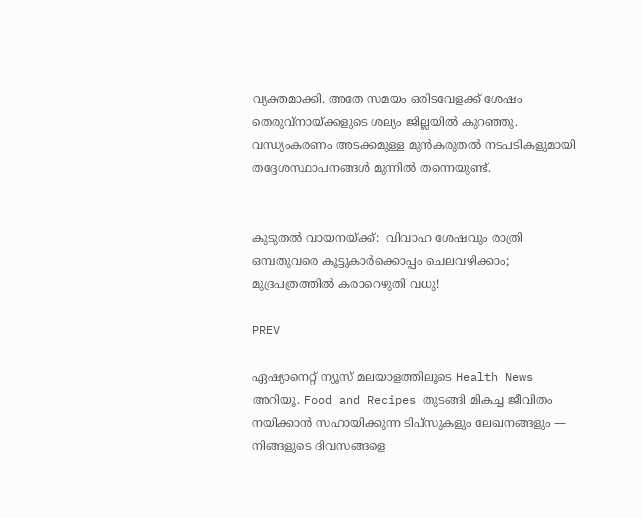വ്യക്തമാക്കി. അതേ സമയം ഒരിടവേളക്ക് ശേഷം തെരുവ്‌നായ്ക്കളുടെ ശല്യം ജില്ലയില്‍ കുറഞ്ഞു. വന്ധ്യംകരണം അടക്കമുള്ള മുന്‍കരുതല്‍ നടപടികളുമായി തദ്ദേശസ്ഥാപനങ്ങള്‍ മുന്നില്‍ തന്നെയുണ്ട്.


കുടുതല്‍ വായനയ്ക്ക്:  വിവാഹ ശേഷവും രാത്രി ഒമ്പതുവരെ കൂട്ടുകാര്‍ക്കൊപ്പം ചെലവഴിക്കാം; മുദ്രപത്രത്തില്‍ കരാറെഴുതി വധു!

PREV

ഏഷ്യാനെറ്റ് ന്യൂസ് മലയാളത്തിലൂടെ Health News അറിയൂ. Food and Recipes തുടങ്ങി മികച്ച ജീവിതം നയിക്കാൻ സഹായിക്കുന്ന ടിപ്സുകളും ലേഖനങ്ങളും — നിങ്ങളുടെ ദിവസങ്ങളെ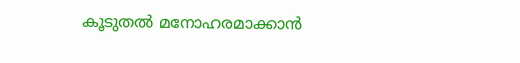കൂടുതൽ മനോഹരമാക്കാൻ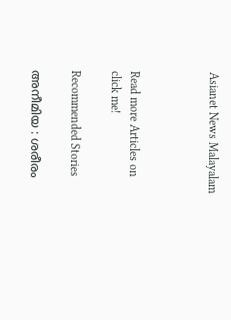Asianet News Malayalam



Read more Articles on
click me!

Recommended Stories

അനീമിയ : ശരീരം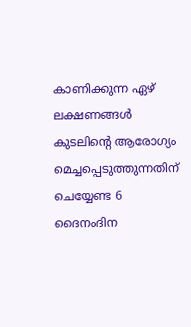കാണിക്കുന്ന ഏഴ് ലക്ഷണങ്ങൾ
കുടലിന്റെ ആരോഗ്യം മെച്ചപ്പെടുത്തുന്നതിന് ചെയ്യേണ്ട 6 ദൈനംദിന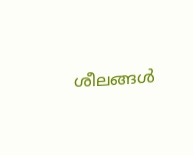ശീലങ്ങൾ